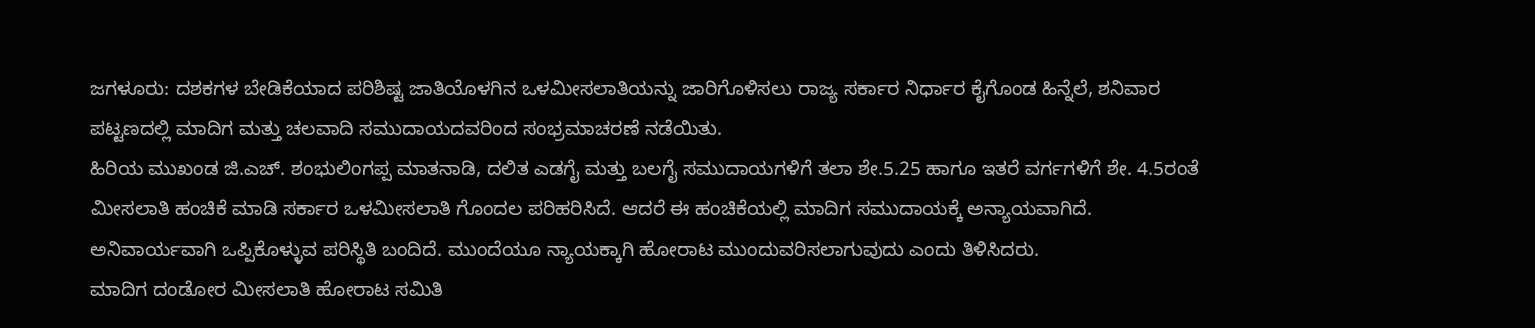ಜಗಳೂರು: ದಶಕಗಳ ಬೇಡಿಕೆಯಾದ ಪರಿಶಿಷ್ಟ ಜಾತಿಯೊಳಗಿನ ಒಳಮೀಸಲಾತಿಯನ್ನು ಜಾರಿಗೊಳಿಸಲು ರಾಜ್ಯ ಸರ್ಕಾರ ನಿರ್ಧಾರ ಕೈಗೊಂಡ ಹಿನ್ನೆಲೆ, ಶನಿವಾರ ಪಟ್ಟಣದಲ್ಲಿ ಮಾದಿಗ ಮತ್ತು ಚಲವಾದಿ ಸಮುದಾಯದವರಿಂದ ಸಂಭ್ರಮಾಚರಣೆ ನಡೆಯಿತು.
ಹಿರಿಯ ಮುಖಂಡ ಜಿ.ಎಚ್. ಶಂಭುಲಿಂಗಪ್ಪ ಮಾತನಾಡಿ, ದಲಿತ ಎಡಗೈ ಮತ್ತು ಬಲಗೈ ಸಮುದಾಯಗಳಿಗೆ ತಲಾ ಶೇ.5.25 ಹಾಗೂ ಇತರೆ ವರ್ಗಗಳಿಗೆ ಶೇ. 4.5ರಂತೆ ಮೀಸಲಾತಿ ಹಂಚಿಕೆ ಮಾಡಿ ಸರ್ಕಾರ ಒಳಮೀಸಲಾತಿ ಗೊಂದಲ ಪರಿಹರಿಸಿದೆ. ಆದರೆ ಈ ಹಂಚಿಕೆಯಲ್ಲಿ ಮಾದಿಗ ಸಮುದಾಯಕ್ಕೆ ಅನ್ಯಾಯವಾಗಿದೆ. ಅನಿವಾರ್ಯವಾಗಿ ಒಪ್ಪಿಕೊಳ್ಳುವ ಪರಿಸ್ಥಿತಿ ಬಂದಿದೆ. ಮುಂದೆಯೂ ನ್ಯಾಯಕ್ಕಾಗಿ ಹೋರಾಟ ಮುಂದುವರಿಸಲಾಗುವುದು ಎಂದು ತಿಳಿಸಿದರು.
ಮಾದಿಗ ದಂಡೋರ ಮೀಸಲಾತಿ ಹೋರಾಟ ಸಮಿತಿ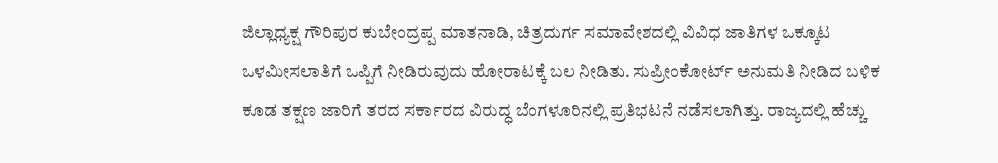ಜಿಲ್ಲಾಧ್ಯಕ್ಷ ಗೌರಿಪುರ ಕುಬೇಂದ್ರಪ್ಪ ಮಾತನಾಡಿ, ಚಿತ್ರದುರ್ಗ ಸಮಾವೇಶದಲ್ಲಿ ವಿವಿಧ ಜಾತಿಗಳ ಒಕ್ಕೂಟ ಒಳಮೀಸಲಾತಿಗೆ ಒಪ್ಪಿಗೆ ನೀಡಿರುವುದು ಹೋರಾಟಕ್ಕೆ ಬಲ ನೀಡಿತು. ಸುಪ್ರೀಂಕೋರ್ಟ್ ಅನುಮತಿ ನೀಡಿದ ಬಳಿಕ ಕೂಡ ತಕ್ಷಣ ಜಾರಿಗೆ ತರದ ಸರ್ಕಾರದ ವಿರುದ್ಧ ಬೆಂಗಳೂರಿನಲ್ಲಿ ಪ್ರತಿಭಟನೆ ನಡೆಸಲಾಗಿತ್ತು. ರಾಜ್ಯದಲ್ಲಿ ಹೆಚ್ಚು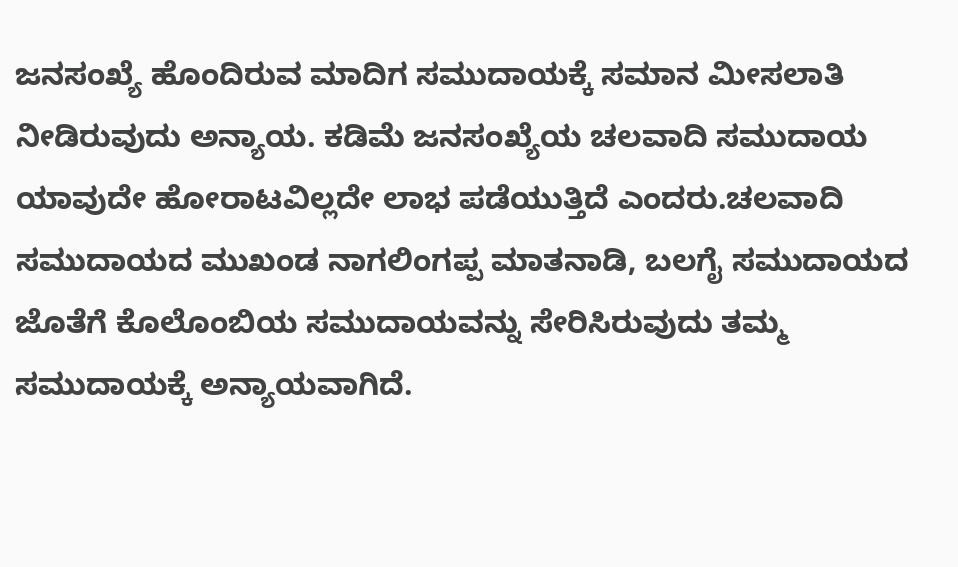ಜನಸಂಖ್ಯೆ ಹೊಂದಿರುವ ಮಾದಿಗ ಸಮುದಾಯಕ್ಕೆ ಸಮಾನ ಮೀಸಲಾತಿ ನೀಡಿರುವುದು ಅನ್ಯಾಯ. ಕಡಿಮೆ ಜನಸಂಖ್ಯೆಯ ಚಲವಾದಿ ಸಮುದಾಯ ಯಾವುದೇ ಹೋರಾಟವಿಲ್ಲದೇ ಲಾಭ ಪಡೆಯುತ್ತಿದೆ ಎಂದರು.ಚಲವಾದಿ ಸಮುದಾಯದ ಮುಖಂಡ ನಾಗಲಿಂಗಪ್ಪ ಮಾತನಾಡಿ, ಬಲಗೈ ಸಮುದಾಯದ ಜೊತೆಗೆ ಕೊಲೊಂಬಿಯ ಸಮುದಾಯವನ್ನು ಸೇರಿಸಿರುವುದು ತಮ್ಮ ಸಮುದಾಯಕ್ಕೆ ಅನ್ಯಾಯವಾಗಿದೆ.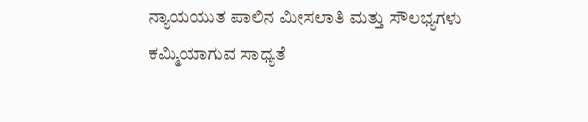ನ್ಯಾಯಯುತ ಪಾಲಿನ ಮೀಸಲಾತಿ ಮತ್ತು ಸೌಲಭ್ಯಗಳು ಕಮ್ಮಿಯಾಗುವ ಸಾಧ್ಯತೆ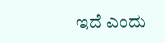ಇದೆ ಎಂದು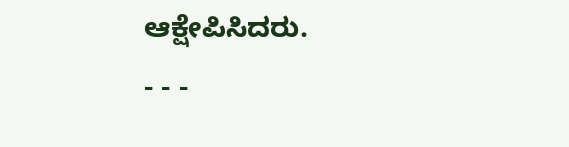ಆಕ್ಷೇಪಿಸಿದರು.
- - -